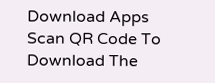Download Apps
Scan QR Code To Download The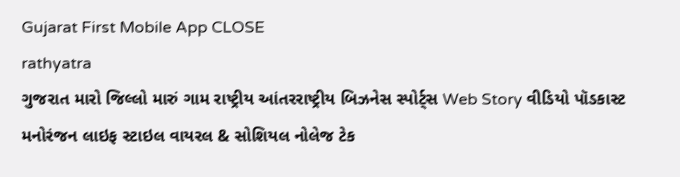Gujarat First Mobile App CLOSE
rathyatra
ગુજરાત મારો જિલ્લો મારું ગામ રાષ્ટ્રીય આંતરરાષ્ટ્રીય બિઝનેસ સ્પોર્ટ્સ Web Story વીડિયો પૉડકાસ્ટ મનોરંજન લાઇફ સ્ટાઇલ વાયરલ & સોશિયલ નોલેજ ટેક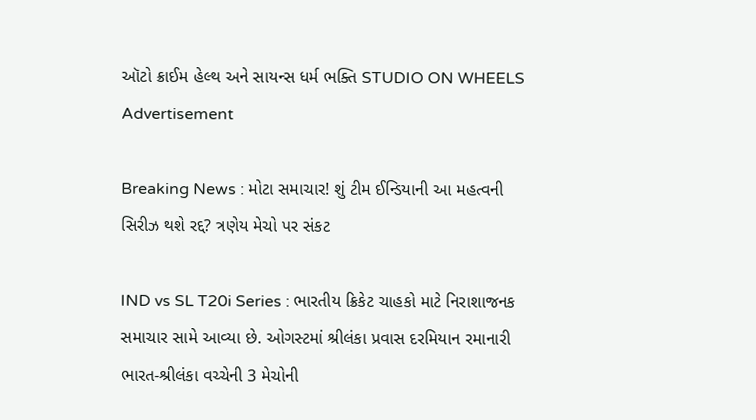ઑટો ક્રાઈમ હેલ્થ અને સાયન્સ ધર્મ ભક્તિ STUDIO ON WHEELS
Advertisement

Breaking News : મોટા સમાચાર! શું ટીમ ઈન્ડિયાની આ મહત્વની સિરીઝ થશે રદ્દ? ત્રણેય મેચો પર સંકટ

IND vs SL T20i Series : ભારતીય ક્રિકેટ ચાહકો માટે નિરાશાજનક સમાચાર સામે આવ્યા છે. ઓગસ્ટમાં શ્રીલંકા પ્રવાસ દરમિયાન રમાનારી ભારત-શ્રીલંકા વચ્ચેની 3 મેચોની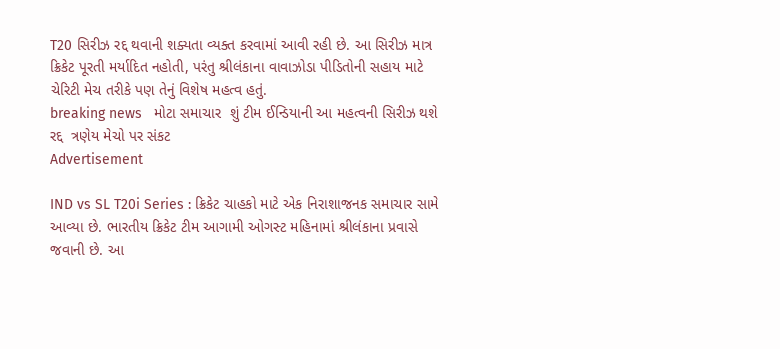T20 સિરીઝ રદ્દ થવાની શક્યતા વ્યક્ત કરવામાં આવી રહી છે. આ સિરીઝ માત્ર ક્રિકેટ પૂરતી મર્યાદિત નહોતી, પરંતુ શ્રીલંકાના વાવાઝોડા પીડિતોની સહાય માટે ચેરિટી મેચ તરીકે પણ તેનું વિશેષ મહત્વ હતું.
breaking news   મોટા સમાચાર  શું ટીમ ઈન્ડિયાની આ મહત્વની સિરીઝ થશે રદ્દ  ત્રણેય મેચો પર સંકટ
Advertisement

IND vs SL T20i Series : ક્રિકેટ ચાહકો માટે એક નિરાશાજનક સમાચાર સામે આવ્યા છે. ભારતીય ક્રિકેટ ટીમ આગામી ઓગસ્ટ મહિનામાં શ્રીલંકાના પ્રવાસે જવાની છે. આ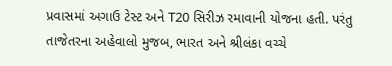પ્રવાસમાં અગાઉ ટેસ્ટ અને T20 સિરીઝ રમાવાની યોજના હતી. પરંતુ તાજેતરના અહેવાલો મુજબ, ભારત અને શ્રીલંકા વચ્ચે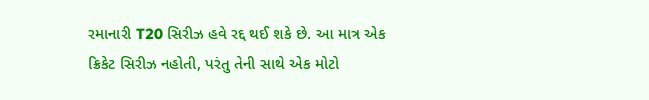રમાનારી T20 સિરીઝ હવે રદ્દ થઈ શકે છે. આ માત્ર એક ક્રિકેટ સિરીઝ નહોતી, પરંતુ તેની સાથે એક મોટો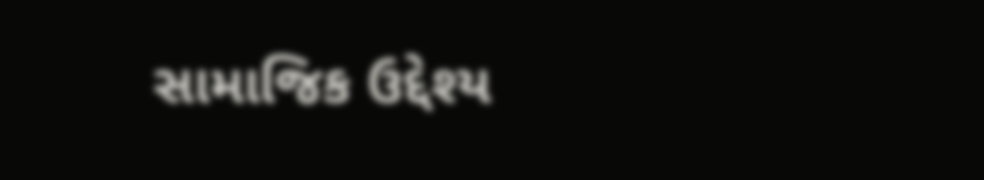સામાજિક ઉદ્દેશ્ય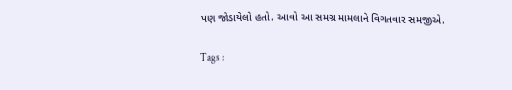પણ જોડાયેલો હતો. આવો આ સમગ્ર મામલાને વિગતવાર સમજીએ.

Tags :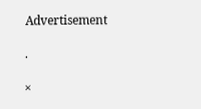Advertisement

.

×